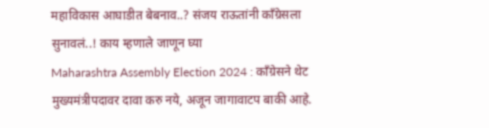महाविकास आघाडीत बेबनाव..? संजय राऊतांनी काँग्रेसला सुनावलं..! काय म्हणाले जाणून घ्या
Maharashtra Assembly Election 2024 : काँग्रेसने थेट मुख्यमंत्रीपदावर दावा करु नये, अजून जागावाटप बाकी आहे.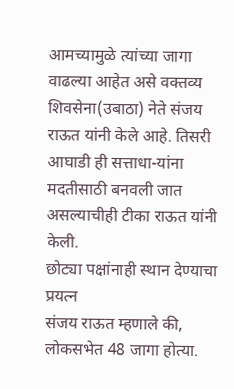आमच्यामुळे त्यांच्या जागा वाढल्या आहेत असे वक्तव्य शिवसेना(उबाठा) नेते संजय राऊत यांनी केले आहे. तिसरी आघाडी ही सत्ताधा-यांना मदतीसाठी बनवली जात असल्याचीही टीका राऊत यांनी केली.
छोट्या पक्षांनाही स्थान देण्याचा प्रयत्न
संजय राऊत म्हणाले की, लोकसभेत 48 जागा होत्या.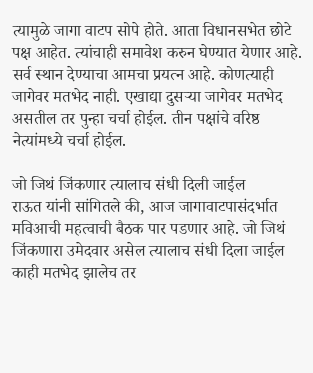त्यामुळे जागा वाटप सोपे होते. आता विधानसभेत छोटे पक्ष आहेत. त्यांचाही समावेश करुन घेण्यात येणार आहे. सर्व स्थान देण्याचा आमचा प्रयत्न आहे. कोणत्याही जागेवर मतभेद नाही. एखाद्या दुसऱ्या जागेवर मतभेद असतील तर पुन्हा चर्चा होईल. तीन पक्षांचे वरिष्ठ नेत्यांमध्ये चर्चा होईल.

जो जिथं जिंकणार त्यालाच संधी दिली जाईल
राऊत यांनी सांगितले की, आज जागावाटपासंदर्भात मविआची महत्वाची बैठक पार पडणार आहे. जो जिथं जिंकणारा उमेदवार असेल त्यालाच संधी दिला जाईल काही मतभेद झालेच तर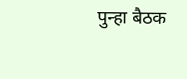पुन्हा बैठक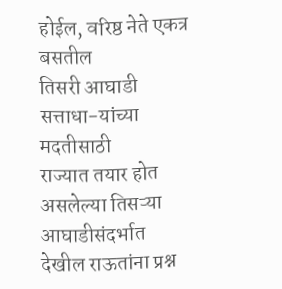होईल, वरिष्ठ नेते एकत्र बसतील
तिसरी आघाडी सत्ताधा-यांच्या मदतीसाठी
राज्यात तयार होत असलेल्या तिसऱ्या आघाडीसंदर्भात देखील राऊतांना प्रश्न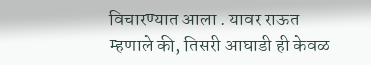विचारण्यात आला . यावर राऊत म्हणाले की, तिसरी आघाडी ही केवळ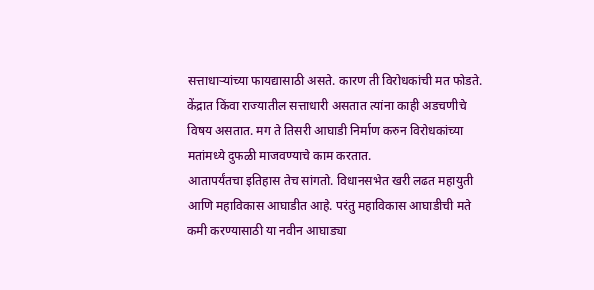सत्ताधाऱ्यांच्या फायद्यासाठी असते. कारण ती विरोधकांची मत फोडते. केंद्रात किंवा राज्यातील सत्ताधारी असतात त्यांना काही अडचणीचे विषय असतात. मग ते तिसरी आघाडी निर्माण करुन विरोधकांच्या मतांमध्ये दुफळी माजवण्याचे काम करतात.
आतापर्यंतचा इतिहास तेच सांगतो. विधानसभेत खरी लढत महायुती आणि महाविकास आघाडीत आहे. परंतु महाविकास आघाडीची मते कमी करण्यासाठी या नवीन आघाड्या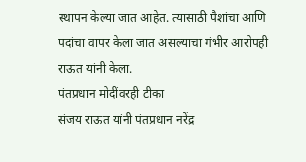स्थापन केल्या जात आहेत. त्यासाठी पैशांचा आणि पदांचा वापर केला जात असल्याचा गंभीर आरोपही राऊत यांनी केला.
पंतप्रधान मोदींवरही टीका
संजय राऊत यांनी पंतप्रधान नरेंद्र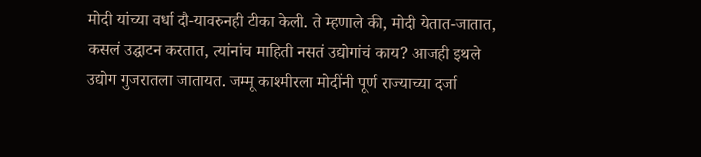मोदी यांच्या वर्धा दौ-यावरुनही टीका केली. ते म्हणाले की, मोदी येतात-जातात, कसलं उद्घाटन करतात, त्यांनांच माहिती नसतं उद्योगांचं काय? आजही इथले उद्योग गुजरातला जातायत. जम्मू काश्मीरला मोदींनी पूर्ण राज्याच्या दर्जा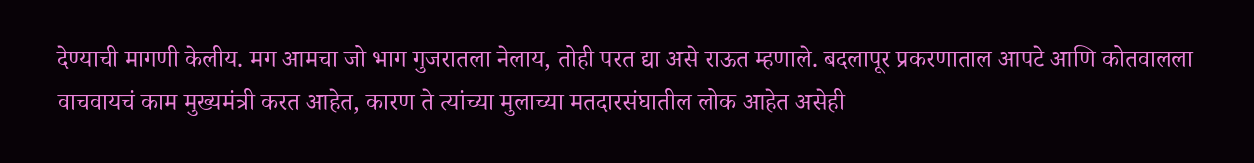देण्याची मागणी केलीय. मग आमचा जो भाग गुजरातला नेलाय, तोही परत द्या असे राऊत म्हणाले. बदलापूर प्रकरणाताल आपटे आणि कोतवालला वाचवायचं काम मुख्यमंत्री करत आहेत, कारण ते त्यांच्या मुलाच्या मतदारसंघातील लोक आहेत असेही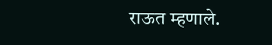राऊत म्हणाले.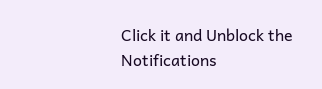Click it and Unblock the Notifications